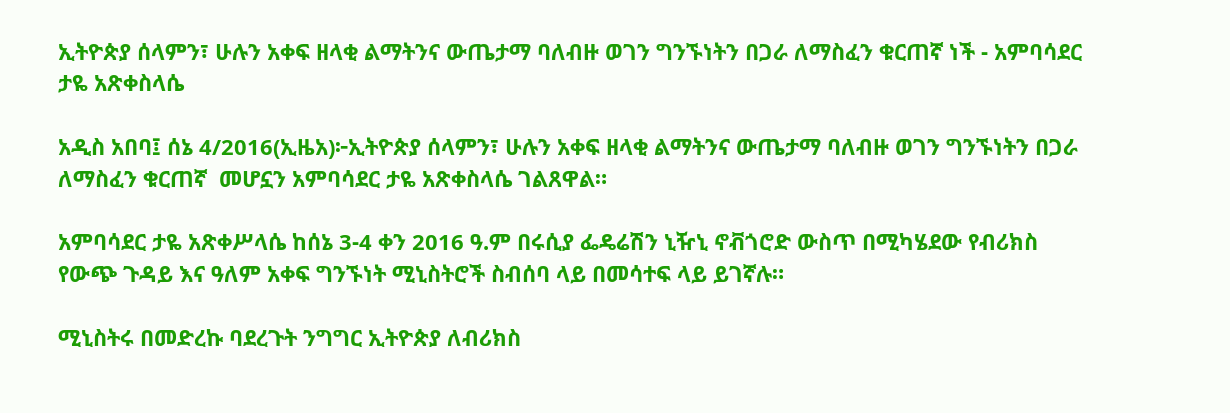ኢትዮጵያ ሰላምን፣ ሁሉን አቀፍ ዘላቂ ልማትንና ውጤታማ ባለብዙ ወገን ግንኙነትን በጋራ ለማስፈን ቁርጠኛ ነች - አምባሳደር ታዬ አጽቀስላሴ

አዲስ አበባ፤ ሰኔ 4/2016(ኢዜአ)፦ኢትዮጵያ ሰላምን፣ ሁሉን አቀፍ ዘላቂ ልማትንና ውጤታማ ባለብዙ ወገን ግንኙነትን በጋራ ለማስፈን ቁርጠኛ  መሆኗን አምባሳደር ታዬ አጽቀስላሴ ገልጸዋል።

አምባሳደር ታዬ አጽቀሥላሴ ከሰኔ 3-4 ቀን 2016 ዓ.ም በሩሲያ ፌዴሬሽን ኒዥኒ ኖቭጎሮድ ውስጥ በሚካሄደው የብሪክስ የውጭ ጉዳይ እና ዓለም አቀፍ ግንኙነት ሚኒስትሮች ስብሰባ ላይ በመሳተፍ ላይ ይገኛሉ።

ሚኒስትሩ በመድረኩ ባደረጉት ንግግር ኢትዮጵያ ለብሪክስ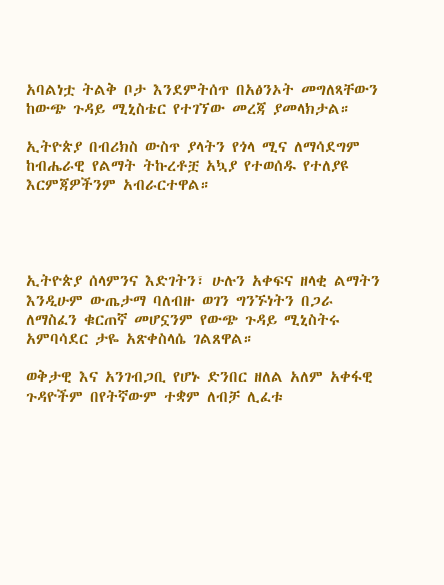አባልነቷ ትልቅ ቦታ እንደምትሰጥ በአፅንኦት መግለጻቸውን ከውጭ ጉዳይ ሚኒስቴር የተገኘው መረጃ ያመላክታል።

ኢትዮጵያ በብሪክስ ውስጥ ያላትን የጎላ ሚና ለማሳደግም ከብሔራዊ የልማት ትኩረቶቿ አኳያ የተወሰዱ የተለያዩ እርምጃዎችንም አብራርተዋል።




ኢትዮጵያ ሰላምንና እድገትን፣ ሁሉን አቀፍና ዘላቂ ልማትን እንዲሁም ውጤታማ ባለብዙ ወገን ግንኙነትን በጋራ ለማስፈን ቁርጠኛ መሆኗንም የውጭ ጉዳይ ሚኒስትሩ አምባሳደር ታዬ አጽቀስላሴ ገልጸዋል።

ወቅታዊ እና አንገብጋቢ የሆኑ ድንበር ዘለል አለም አቀፋዊ ጉዳዮችም በየትኛውም ተቋም ለብቻ ሊፈቱ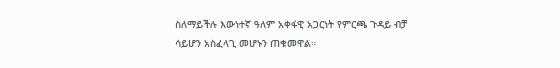ስለማይችሉ እውነተኛ ዓለም አቀፋዊ አጋርነት የምርጫ ጉዳይ ብቻ ሳይሆን አስፈላጊ መሆኑን ጠቁመዋል።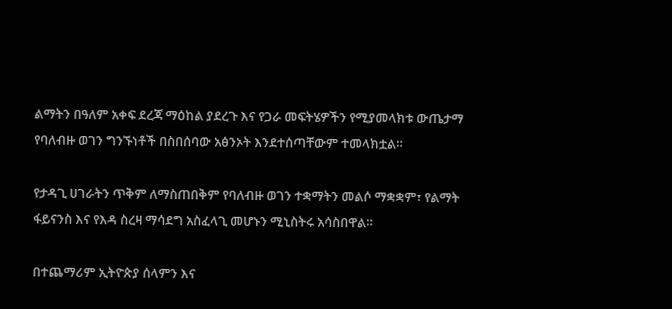ልማትን በዓለም አቀፍ ደረጃ ማዕከል ያደረጉ እና የጋራ መፍትሄዎችን የሚያመላክቱ ውጤታማ የባለብዙ ወገን ግንኙነቶች በስበሰባው አፅንኦት እንደተሰጣቸውም ተመላክቷል።

የታዳጊ ሀገራትን ጥቅም ለማስጠበቅም የባለብዙ ወገን ተቋማትን መልሶ ማቋቋም፣ የልማት ፋይናንስ እና የእዳ ስረዛ ማሳደግ አስፈላጊ መሆኑን ሚኒስትሩ አሳስበዋል።

በተጨማሪም ኢትዮጵያ ሰላምን እና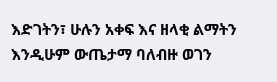እድገትን፣ ሁሉን አቀፍ እና ዘላቂ ልማትን እንዲሁም ውጤታማ ባለብዙ ወገን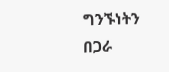ግንኙነትን በጋራ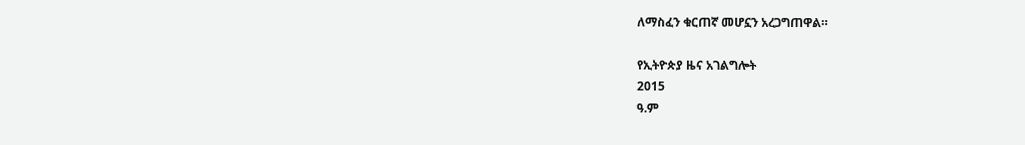ለማስፈን ቁርጠኛ መሆኗን አረጋግጠዋል።

የኢትዮጵያ ዜና አገልግሎት
2015
ዓ.ም